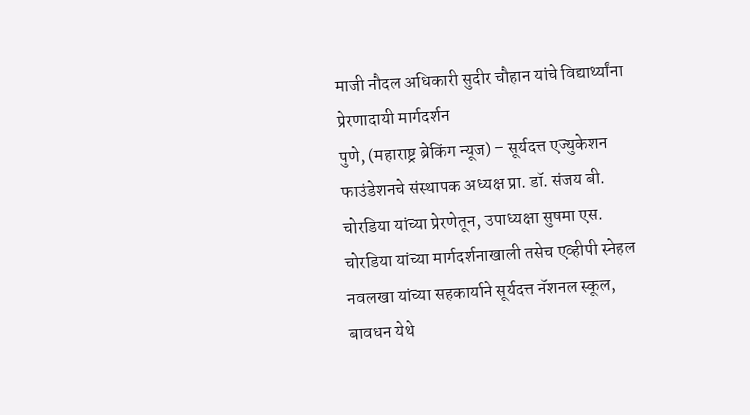माजी नौदल अधिकारी सुदीर चौहान यांचे विद्यार्थ्यांना प्रेरणादायी मार्गदर्शन
पुणे, (महाराष्ट्र ब्रेकिंग न्यूज) – सूर्यदत्त एज्युकेशन फाउंडेशनचे संस्थापक अध्यक्ष प्रा. डॉ. संजय बी. चोरडिया यांच्या प्रेरणेतून, उपाध्यक्षा सुषमा एस. चोरडिया यांच्या मार्गदर्शनाखाली तसेच एव्हीपी स्नेहल नवलखा यांच्या सहकार्याने सूर्यदत्त नॅशनल स्कूल, बावधन येथे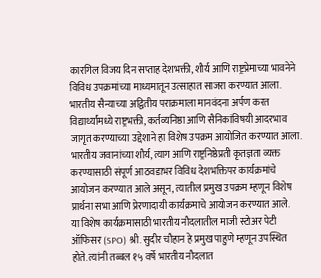कारगिल विजय दिन सप्ताह देशभक्ती, शौर्य आणि राष्ट्रप्रेमाच्या भावनेने विविध उपक्रमांच्या माध्यमातून उत्साहात साजरा करण्यात आला. भारतीय सैन्याच्या अद्वितीय पराक्रमाला मानवंदना अर्पण करत विद्यार्थ्यांमध्ये राष्ट्रभक्ती, कर्तव्यनिष्ठा आणि सैनिकांविषयी आदरभाव जागृत करण्याच्या उद्देशाने हा विशेष उपक्रम आयोजित करण्यात आला.
भारतीय जवानांच्या शौर्य, त्याग आणि राष्ट्रनिष्ठेप्रती कृतज्ञता व्यक्त करण्यासाठी संपूर्ण आठवडाभर विविध देशभक्तिपर कार्यक्रमांचे आयोजन करण्यात आले असून, त्यातील प्रमुख उपक्रम म्हणून विशेष प्रार्थना सभा आणि प्रेरणादायी कार्यक्रमाचे आयोजन करण्यात आले.
या विशेष कार्यक्रमासाठी भारतीय नौदलातील माजी स्टोअर पेटी ऑफिसर (SPO) श्री. सुदीर चौहान हे प्रमुख पाहुणे म्हणून उपस्थित होते. त्यांनी तब्बल १५ वर्षे भारतीय नौदलात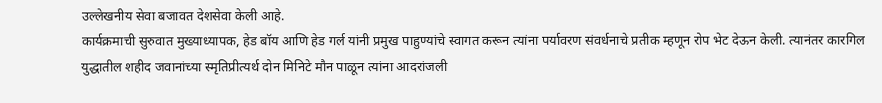उल्लेखनीय सेवा बजावत देशसेवा केली आहे.
कार्यक्रमाची सुरुवात मुख्याध्यापक, हेड बॉय आणि हेड गर्ल यांनी प्रमुख पाहुण्यांचे स्वागत करून त्यांना पर्यावरण संवर्धनाचे प्रतीक म्हणून रोप भेट देऊन केली. त्यानंतर कारगिल युद्धातील शहीद जवानांच्या स्मृतिप्रीत्यर्थ दोन मिनिटे मौन पाळून त्यांना आदरांजली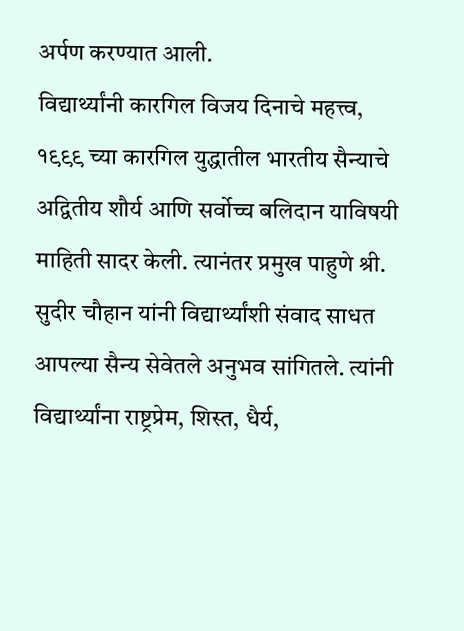अर्पण करण्यात आली.
विद्यार्थ्यांनी कारगिल विजय दिनाचे महत्त्व, १९९९ च्या कारगिल युद्धातील भारतीय सैन्याचे अद्वितीय शौर्य आणि सर्वोच्च बलिदान याविषयी माहिती सादर केली. त्यानंतर प्रमुख पाहुणे श्री. सुदीर चौहान यांनी विद्यार्थ्यांशी संवाद साधत आपल्या सैन्य सेवेतले अनुभव सांगितले. त्यांनी विद्यार्थ्यांना राष्ट्रप्रेम, शिस्त, धैर्य,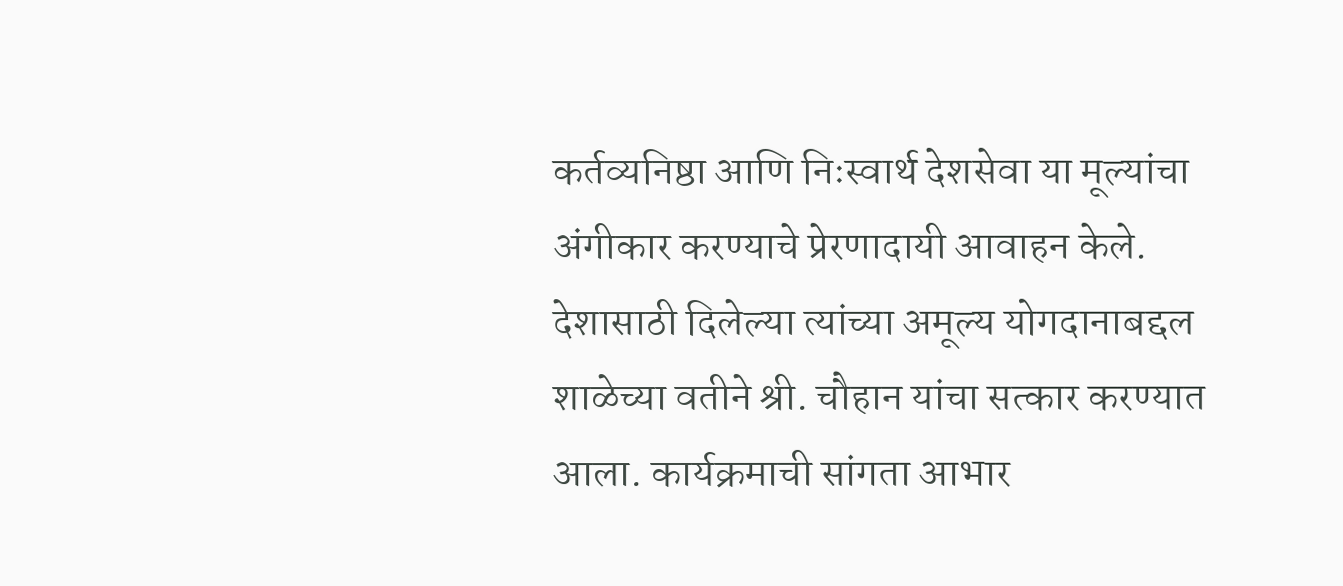कर्तव्यनिष्ठा आणि निःस्वार्थ देशसेवा या मूल्यांचा अंगीकार करण्याचे प्रेरणादायी आवाहन केले.
देशासाठी दिलेल्या त्यांच्या अमूल्य योगदानाबद्दल शाळेच्या वतीने श्री. चौहान यांचा सत्कार करण्यात आला. कार्यक्रमाची सांगता आभार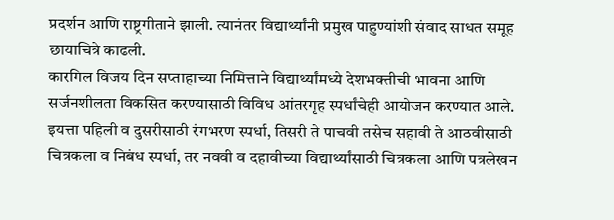प्रदर्शन आणि राष्ट्रगीताने झाली. त्यानंतर विद्यार्थ्यांनी प्रमुख पाहुण्यांशी संवाद साधत समूह छायाचित्रे काढली.
कारगिल विजय दिन सप्ताहाच्या निमित्ताने विद्यार्थ्यांमध्ये देशभक्तीची भावना आणि सर्जनशीलता विकसित करण्यासाठी विविध आंतरगृह स्पर्धांचेही आयोजन करण्यात आले. इयत्ता पहिली व दुसरीसाठी रंगभरण स्पर्धा, तिसरी ते पाचवी तसेच सहावी ते आठवीसाठी चित्रकला व निबंध स्पर्धा, तर नववी व दहावीच्या विद्यार्थ्यांसाठी चित्रकला आणि पत्रलेखन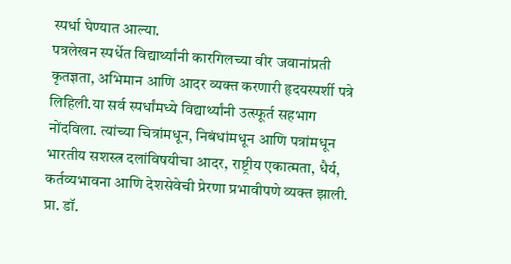स्पर्धा घेण्यात आल्या.
पत्रलेखन स्पर्धेत विद्यार्थ्यांनी कारगिलच्या वीर जवानांप्रती कृतज्ञता, अभिमान आणि आदर व्यक्त करणारी हृदयस्पर्शी पत्रे लिहिली.या सर्व स्पर्धांमध्ये विद्यार्थ्यांनी उत्स्फूर्त सहभाग नोंदविला. त्यांच्या चित्रांमधून, निबंधांमधून आणि पत्रांमधून भारतीय सशस्त्र दलांविषयीचा आदर, राष्ट्रीय एकात्मता, धैर्य, कर्तव्यभावना आणि देशसेवेची प्रेरणा प्रभावीपणे व्यक्त झाली.
प्रा. डॉ.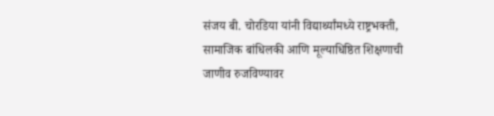संजय बी. चोरडिया यांनी विद्यार्थ्यांमध्ये राष्ट्रभक्ती, सामाजिक बांधिलकी आणि मूल्याधिष्ठित शिक्षणाची जाणीव रुजविण्यावर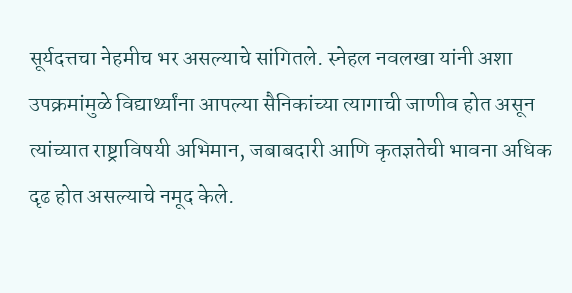सूर्यदत्तचा नेहमीच भर असल्याचे सांगितले. स्नेहल नवलखा यांनी अशा उपक्रमांमुळे विद्यार्थ्यांना आपल्या सैनिकांच्या त्यागाची जाणीव होत असून त्यांच्यात राष्ट्राविषयी अभिमान, जबाबदारी आणि कृतज्ञतेची भावना अधिक दृढ होत असल्याचे नमूद केले.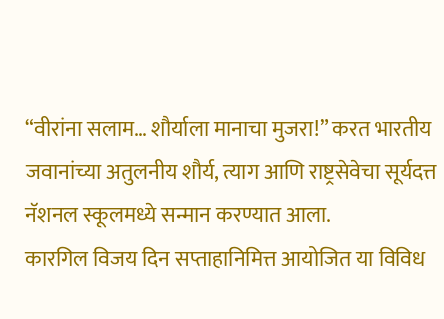“वीरांना सलाम… शौर्याला मानाचा मुजरा!” करत भारतीय जवानांच्या अतुलनीय शौर्य, त्याग आणि राष्ट्रसेवेचा सूर्यदत्त नॅशनल स्कूलमध्ये सन्मान करण्यात आला.
कारगिल विजय दिन सप्ताहानिमित्त आयोजित या विविध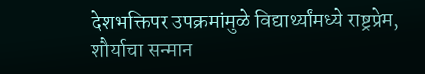देशभक्तिपर उपक्रमांमुळे विद्यार्थ्यांमध्ये राष्ट्रप्रेम, शौर्याचा सन्मान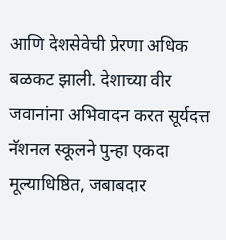आणि देशसेवेची प्रेरणा अधिक बळकट झाली. देशाच्या वीर जवानांना अभिवादन करत सूर्यदत्त नॅशनल स्कूलने पुन्हा एकदा मूल्याधिष्ठित, जबाबदार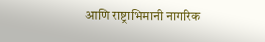आणि राष्ट्राभिमानी नागरिक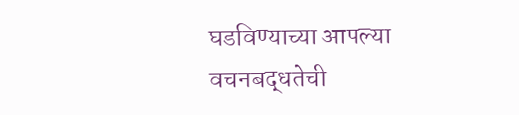घडविण्याच्या आपल्या वचनबद्धतेची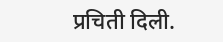प्रचिती दिली.